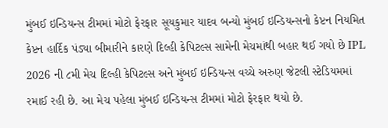મુંબઈ ઇન્ડિયન્સ ટીમમાં મોટો ફેરફાર સૂયકુમાર યાદવ બન્યો મુંબઈ ઇન્ડિયન્સનો કેપ્ટન નિયમિત કેપ્ટન હાર્દિક પંડ્યા બીમારીને કારણે દિલ્હી કેપિટલ્સ સામેની મેચમાંથી બહાર થઈ ગયો છે IPL 2026 ની ૮મી મેચ દિલ્હી કેપિટલ્સ અને મુંબઈ ઇન્ડિયન્સ વચ્ચે અરુણ જેટલી સ્ટેડિયમમાં રમાઈ રહી છે. આ મેચ પહેલા મુંબઈ ઇન્ડિયન્સ ટીમમાં મોટો ફેરફાર થયો છે.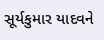સૂર્યકુમાર યાદવને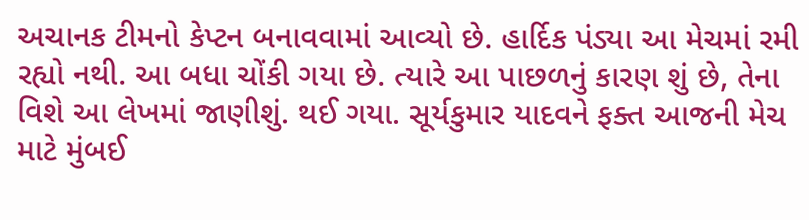અચાનક ટીમનો કેપ્ટન બનાવવામાં આવ્યો છે. હાર્દિક પંડ્યા આ મેચમાં રમી રહ્યો નથી. આ બધા ચોંકી ગયા છે. ત્યારે આ પાછળનું કારણ શું છે, તેના વિશે આ લેખમાં જાણીશું. થઈ ગયા. સૂર્યકુમાર યાદવને ફક્ત આજની મેચ માટે મુંબઈ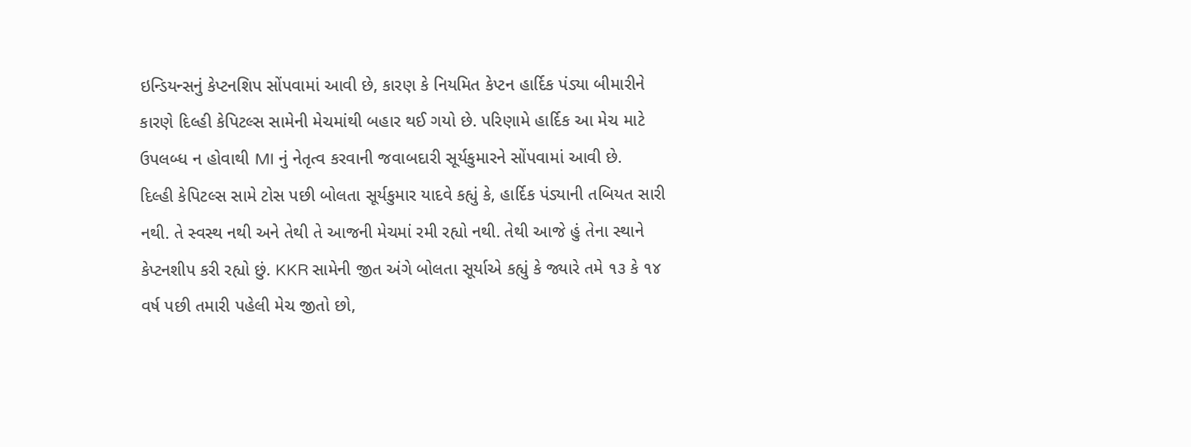ઇન્ડિયન્સનું કેપ્ટનશિપ સોંપવામાં આવી છે, કારણ કે નિયમિત કેપ્ટન હાર્દિક પંડ્યા બીમારીને કારણે દિલ્હી કેપિટલ્સ સામેની મેચમાંથી બહાર થઈ ગયો છે. પરિણામે હાર્દિક આ મેચ માટે ઉપલબ્ધ ન હોવાથી MI નું નેતૃત્વ કરવાની જવાબદારી સૂર્યકુમારને સોંપવામાં આવી છે.
દિલ્હી કેપિટલ્સ સામે ટોસ પછી બોલતા સૂર્યકુમાર યાદવે કહ્યું કે, હાર્દિક પંડ્યાની તબિયત સારી નથી. તે સ્વસ્થ નથી અને તેથી તે આજની મેચમાં રમી રહ્યો નથી. તેથી આજે હું તેના સ્થાને કેપ્ટનશીપ કરી રહ્યો છું. KKR સામેની જીત અંગે બોલતા સૂર્યાએ કહ્યું કે જ્યારે તમે ૧૩ કે ૧૪ વર્ષ પછી તમારી પહેલી મેચ જીતો છો,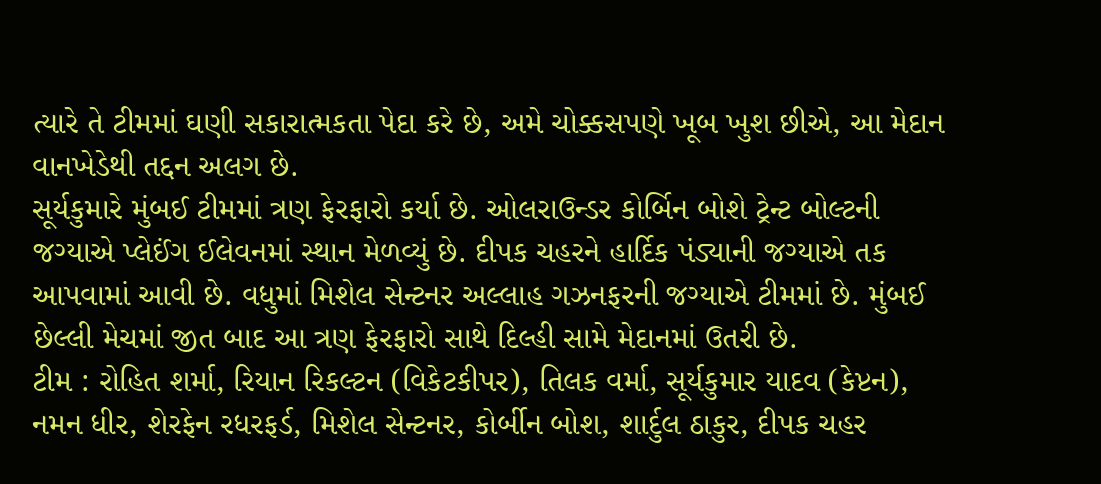ત્યારે તે ટીમમાં ઘણી સકારાત્મકતા પેદા કરે છે, અમે ચોક્કસપણે ખૂબ ખુશ છીએ, આ મેદાન વાનખેડેથી તદ્દન અલગ છે.
સૂર્યકુમારે મુંબઈ ટીમમાં ત્રણ ફેરફારો કર્યા છે. ઓલરાઉન્ડર કોર્બિન બોશે ટ્રેન્ટ બોલ્ટની જગ્યાએ પ્લેઈંગ ઈલેવનમાં સ્થાન મેળવ્યું છે. દીપક ચહરને હાર્દિક પંડ્યાની જગ્યાએ તક આપવામાં આવી છે. વધુમાં મિશેલ સેન્ટનર અલ્લાહ ગઝનફરની જગ્યાએ ટીમમાં છે. મુંબઈ છેલ્લી મેચમાં જીત બાદ આ ત્રણ ફેરફારો સાથે દિલ્હી સામે મેદાનમાં ઉતરી છે.
ટીમ : રોહિત શર્મા, રિયાન રિકલ્ટન (વિકેટકીપર), તિલક વર્મા, સૂર્યકુમાર યાદવ (કેપ્ટન), નમન ધીર, શેરફેન રધરફર્ડ, મિશેલ સેન્ટનર, કોર્બીન બોશ, શાર્દુલ ઠાકુર, દીપક ચહર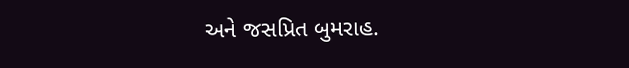અને જસપ્રિત બુમરાહ.